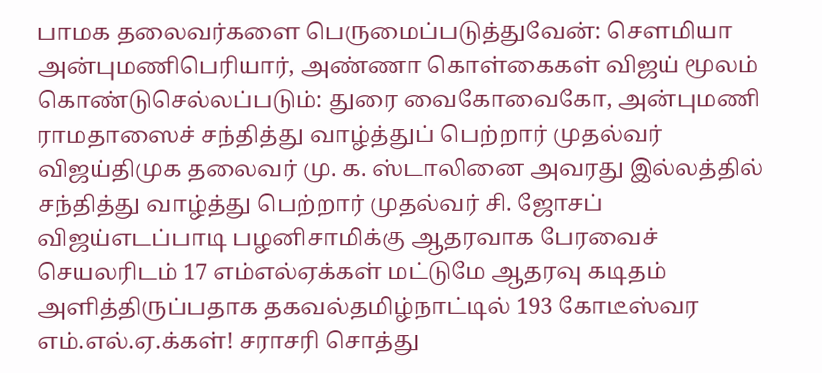பாமக தலைவர்களை பெருமைப்படுத்துவேன்: செளமியா அன்புமணிபெரியார், அண்ணா கொள்கைகள் விஜய் மூலம் கொண்டுசெல்லப்படும்: துரை வைகோவைகோ, அன்புமணி ராமதாஸைச் சந்தித்து வாழ்த்துப் பெற்றார் முதல்வர் விஜய்திமுக தலைவர் மு. க. ஸ்டாலினை அவரது இல்லத்தில் சந்தித்து வாழ்த்து பெற்றார் முதல்வர் சி. ஜோசப் விஜய்எடப்பாடி பழனிசாமிக்கு ஆதரவாக பேரவைச் செயலரிடம் 17 எம்எல்ஏக்கள் மட்டுமே ஆதரவு கடிதம் அளித்திருப்பதாக தகவல்தமிழ்நாட்டில் 193 கோடீஸ்வர எம்.எல்.ஏ.க்கள்! சராசரி சொத்து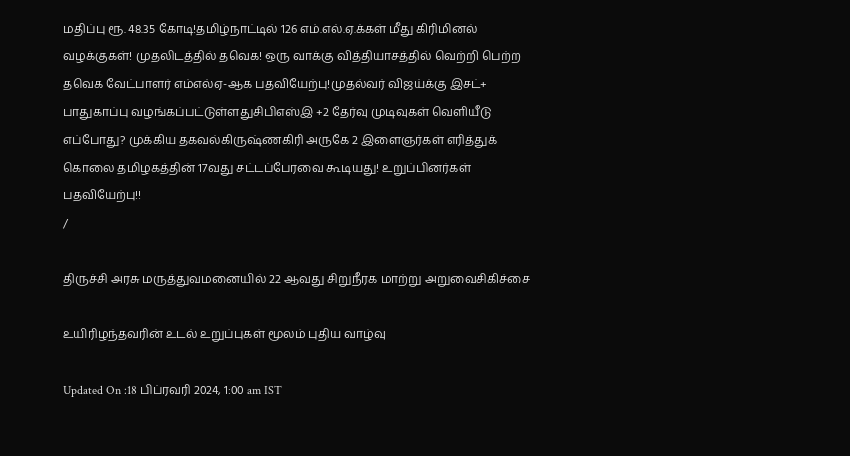மதிப்பு ரூ. 48.35 கோடி!தமிழ்நாட்டில் 126 எம்.எல்.ஏ.க்கள் மீது கிரிமினல் வழக்குகள்! முதலிடத்தில் தவெக! ஒரு வாக்கு வித்தியாசத்தில் வெற்றி பெற்ற தவெக வேட்பாளர் எம்எல்ஏ-ஆக பதவியேற்பு!முதல்வர் விஜய்க்கு இசட்+ பாதுகாப்பு வழங்கப்பட்டுள்ளதுசிபிஎஸ்இ +2 தேர்வு முடிவுகள் வெளியீடு எப்போது? முக்கிய தகவல்கிருஷ்ணகிரி அருகே 2 இளைஞர்கள் எரித்துக் கொலை தமிழகத்தின் 17வது சட்டப்பேரவை கூடியது! உறுப்பினர்கள் பதவியேற்பு!!
/

திருச்சி அரசு மருத்துவமனையில் 22 ஆவது சிறுநீரக மாற்று அறுவைசிகிச்சை

உயிரிழந்தவரின் உடல் உறுப்புகள் மூலம் புதிய வாழ்வு

Updated On :18 பிப்ரவரி 2024, 1:00 am IST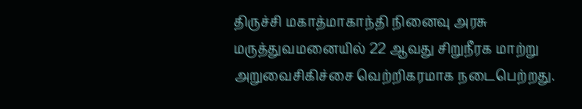திருச்சி மகாத்மாகாந்தி நினைவு அரசு மருத்துவமனையில் 22 ஆவது சிறுநீரக மாற்று அறுவைசிகிச்சை வெற்றிகரமாக நடைபெற்றது.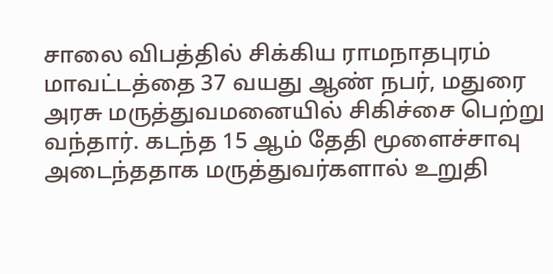சாலை விபத்தில் சிக்கிய ராமநாதபுரம் மாவட்டத்தை 37 வயது ஆண் நபர், மதுரை அரசு மருத்துவமனையில் சிகிச்சை பெற்று வந்தார். கடந்த 15 ஆம் தேதி மூளைச்சாவு அடைந்ததாக மருத்துவர்களால் உறுதி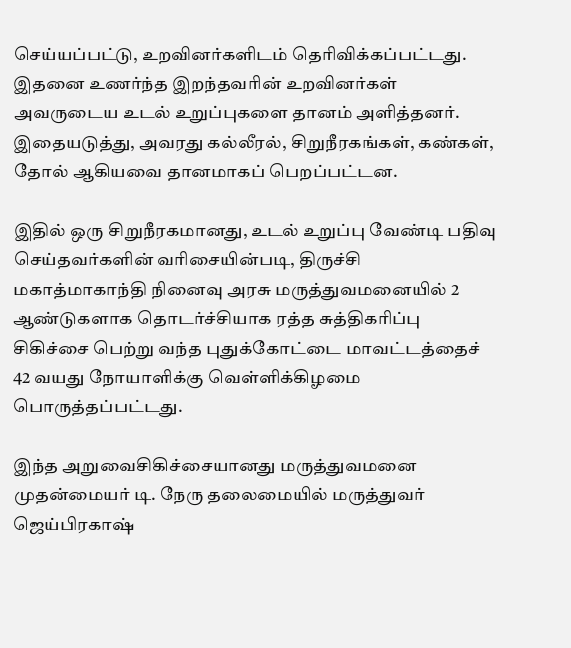செய்யப்பட்டு, உறவினர்களிடம் தெரிவிக்கப்பட்டது. இதனை உணர்ந்த இறந்தவரின் உறவினர்கள் அவருடைய உடல் உறுப்புகளை தானம் அளித்தனர். இதையடுத்து, அவரது கல்லீரல், சிறுநீரகங்கள், கண்கள், தோல் ஆகியவை தானமாகப் பெறப்பட்டன.

இதில் ஒரு சிறுநீரகமானது, உடல் உறுப்பு வேண்டி பதிவு செய்தவர்களின் வரிசையின்படி, திருச்சி மகாத்மாகாந்தி நினைவு அரசு மருத்துவமனையில் 2 ஆண்டுகளாக தொடர்ச்சியாக ரத்த சுத்திகரிப்பு சிகிச்சை பெற்று வந்த புதுக்கோட்டை மாவட்டத்தைச் 42 வயது நோயாளிக்கு வெள்ளிக்கிழமை பொருத்தப்பட்டது.

இந்த அறுவைசிகிச்சையானது மருத்துவமனை முதன்மையர் டி. நேரு தலைமையில் மருத்துவர் ஜெய்பிரகாஷ்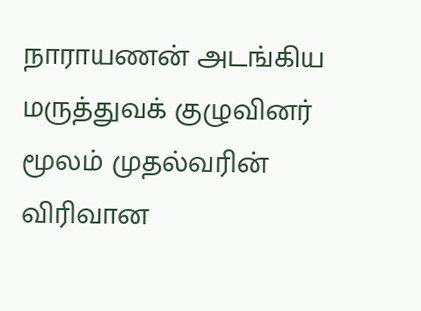நாராயணன் அடங்கிய மருத்துவக் குழுவினர் மூலம் முதல்வரின் விரிவான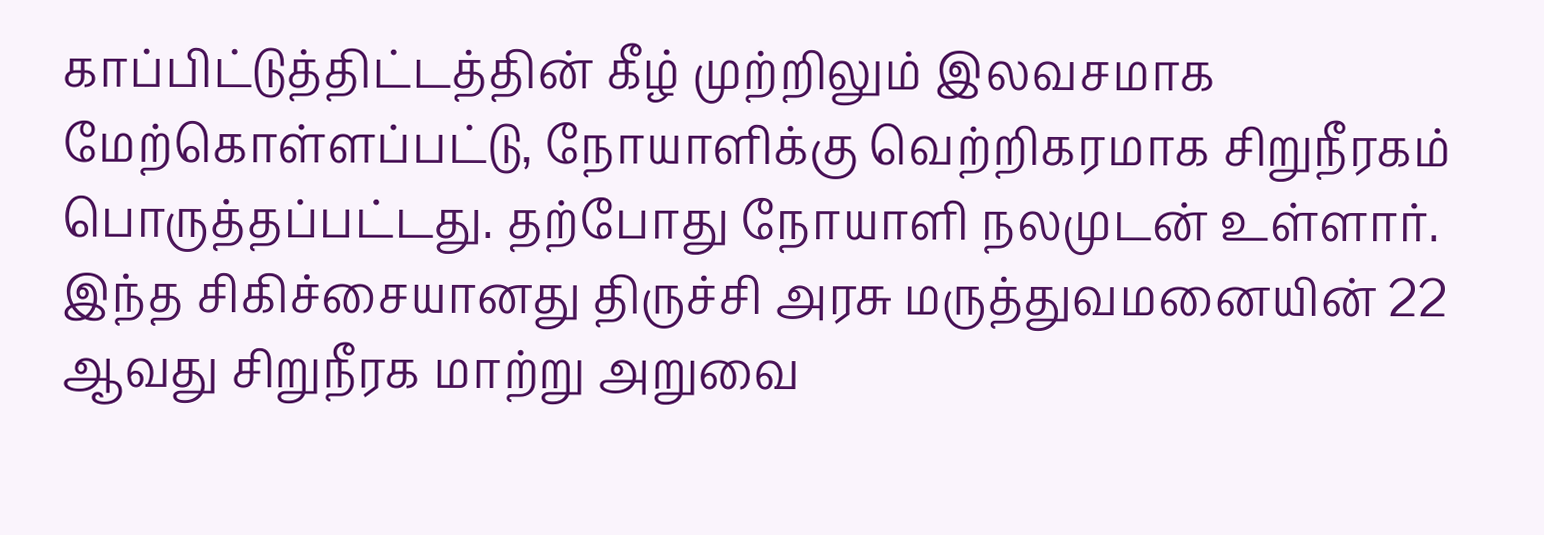காப்பிட்டுத்திட்டத்தின் கீழ் முற்றிலும் இலவசமாக மேற்கொள்ளப்பட்டு, நோயாளிக்கு வெற்றிகரமாக சிறுநீரகம் பொருத்தப்பட்டது. தற்போது நோயாளி நலமுடன் உள்ளார். இந்த சிகிச்சையானது திருச்சி அரசு மருத்துவமனையின் 22 ஆவது சிறுநீரக மாற்று அறுவை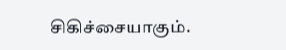சிகிச்சையாகும்.